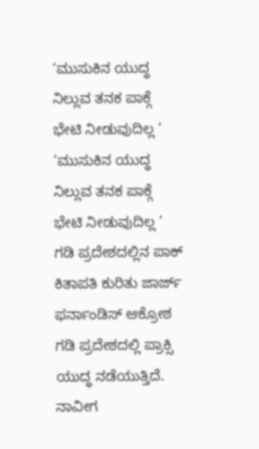‘ಮುಸುಕಿನ ಯುದ್ಧ ನಿಲ್ಲುವ ತನಕ ಪಾಕ್ಗೆ ಭೇಟಿ ನೀಡುವುದಿಲ್ಲ ’
‘ಮುಸುಕಿನ ಯುದ್ಧ ನಿಲ್ಲುವ ತನಕ ಪಾಕ್ಗೆ ಭೇಟಿ ನೀಡುವುದಿಲ್ಲ ’
ಗಡಿ ಪ್ರದೇಶದಲ್ಲಿನ ಪಾಕ್ ಕಿತಾಪತಿ ಕುರಿತು ಜಾರ್ಜ್ ಫರ್ನಾಂಡಿಸ್ ಆಕ್ರೋಶ
ಗಡಿ ಪ್ರದೇಶದಲ್ಲಿ ಪ್ರಾಕ್ಸಿ ಯುದ್ಧ ನಡೆಯುತ್ತಿದೆ. ನಾವೀಗ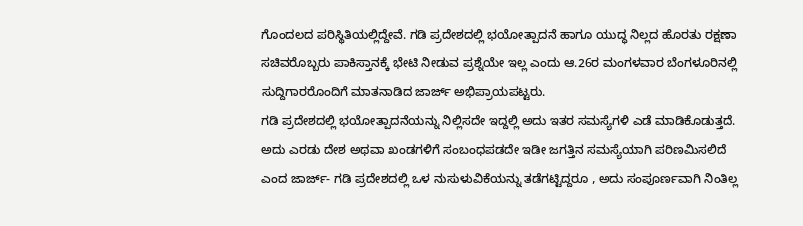ಗೊಂದಲದ ಪರಿಸ್ಥಿತಿಯಲ್ಲಿದ್ದೇವೆ. ಗಡಿ ಪ್ರದೇಶದಲ್ಲಿ ಭಯೋತ್ಪಾದನೆ ಹಾಗೂ ಯುದ್ಧ ನಿಲ್ಲದ ಹೊರತು ರಕ್ಷಣಾ ಸಚಿವರೊಬ್ಬರು ಪಾಕಿಸ್ತಾನಕ್ಕೆ ಭೇಟಿ ನೀಡುವ ಪ್ರಶ್ನೆಯೇ ಇಲ್ಲ ಎಂದು ಆ.26ರ ಮಂಗಳವಾರ ಬೆಂಗಳೂರಿನಲ್ಲಿ ಸುದ್ದಿಗಾರರೊಂದಿಗೆ ಮಾತನಾಡಿದ ಜಾರ್ಜ್ ಅಭಿಪ್ರಾಯಪಟ್ಟರು.
ಗಡಿ ಪ್ರದೇಶದಲ್ಲಿ ಭಯೋತ್ಪಾದನೆಯನ್ನು ನಿಲ್ಲಿಸದೇ ಇದ್ದಲ್ಲಿ ಅದು ಇತರ ಸಮಸ್ಯೆಗಳಿ ಎಡೆ ಮಾಡಿಕೊಡುತ್ತದೆ. ಅದು ಎರಡು ದೇಶ ಅಥವಾ ಖಂಡಗಳಿಗೆ ಸಂಬಂಧಪಡದೇ ಇಡೀ ಜಗತ್ತಿನ ಸಮಸ್ಯೆಯಾಗಿ ಪರಿಣಮಿಸಲಿದೆ ಎಂದ ಜಾರ್ಜ್- ಗಡಿ ಪ್ರದೇಶದಲ್ಲಿ ಒಳ ನುಸುಳುವಿಕೆಯನ್ನು ತಡೆಗಟ್ಟಿದ್ದರೂ , ಅದು ಸಂಪೂರ್ಣವಾಗಿ ನಿಂತಿಲ್ಲ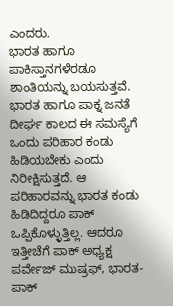ಎಂದರು.
ಭಾರತ ಹಾಗೂ ಪಾಕಿಸ್ತಾನಗಳೆರಡೂ ಶಾಂತಿಯನ್ನು ಬಯಸುತ್ತವೆ. ಭಾರತ ಹಾಗೂ ಪಾಕ್ನ ಜನತೆ ದೀರ್ಘ ಕಾಲದ ಈ ಸಮಸ್ಯೆಗೆ ಒಂದು ಪರಿಹಾರ ಕಂಡು ಹಿಡಿಯಬೇಕು ಎಂದು ನಿರೀಕ್ಷಿಸುತ್ತದೆ. ಆ ಪರಿಹಾರವನ್ನು ಭಾರತ ಕಂಡು ಹಿಡಿದಿದ್ದರೂ ಪಾಕ್ ಒಪ್ಪಿಕೊಳ್ಳುತ್ತಿಲ್ಲ. ಆದರೂ ಇತ್ತೀಚೆಗೆ ಪಾಕ್ ಅಧ್ಯಕ್ಷ ಪರ್ವೇಜ್ ಮುಷ್ರಫ್, ಭಾರತ- ಪಾಕ್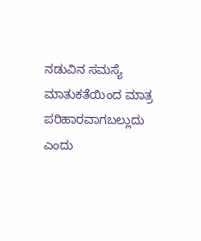ನಡುವಿನ ಸಮಸ್ಯೆ ಮಾತುಕತೆಯಿಂದ ಮಾತ್ರ ಪರಿಹಾರವಾಗಬಲ್ಲುದು ಎಂದು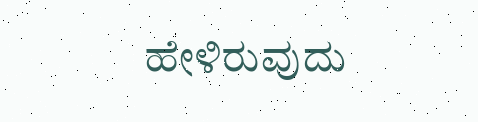ಹೇಳಿರುವುದು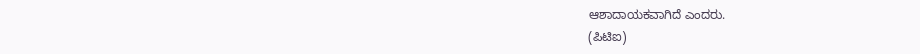ಆಶಾದಾಯಕವಾಗಿದೆ ಎಂದರು.
(ಪಿಟಿಐ)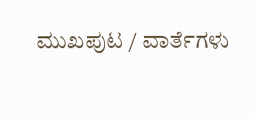ಮುಖಪುಟ / ವಾರ್ತೆಗಳು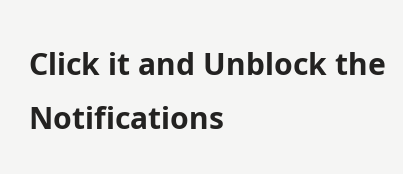Click it and Unblock the Notifications